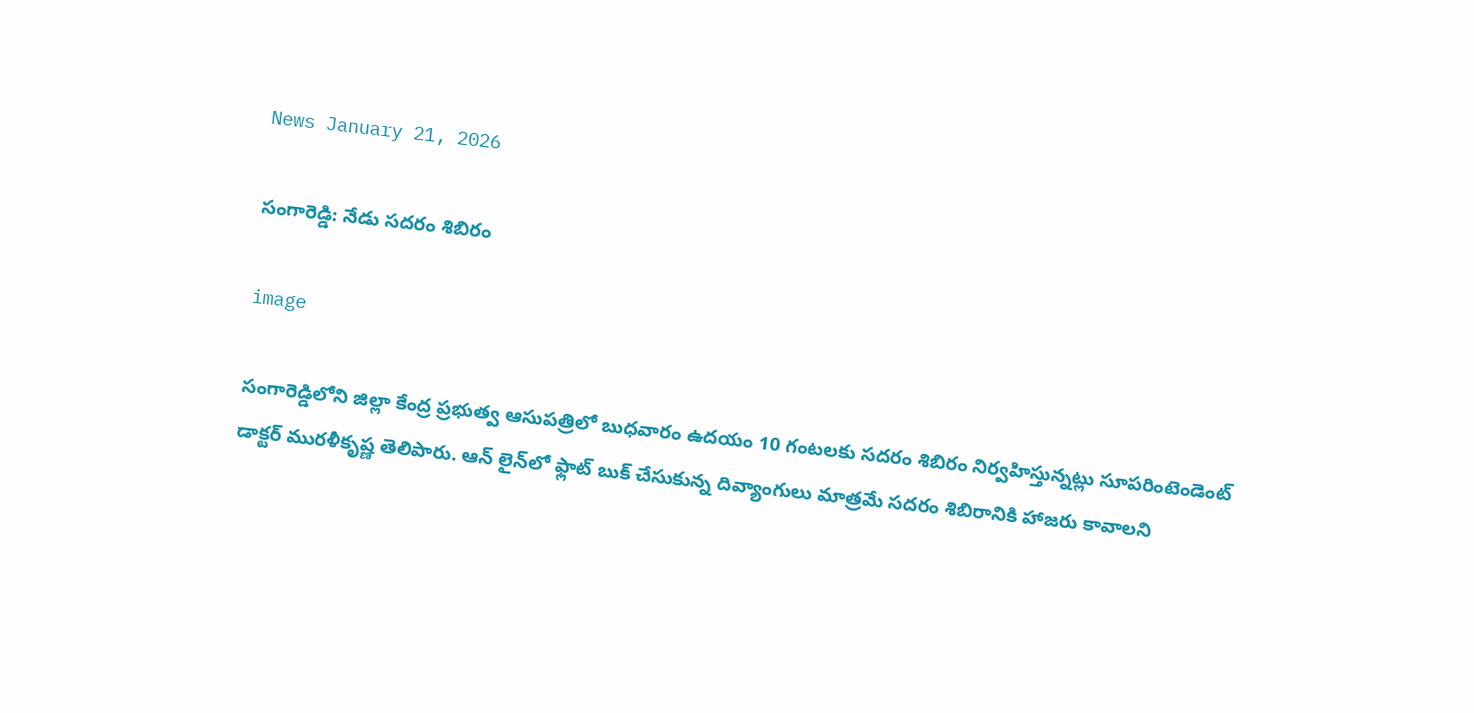News January 21, 2026

సంగారెడ్డి: నేడు సదరం శిబిరం

image

సంగారెడ్డిలోని జిల్లా కేంద్ర ప్రభుత్వ ఆసుపత్రిలో బుధవారం ఉదయం 10 గంటలకు సదరం శిబిరం నిర్వహిస్తున్నట్లు సూపరింటెండెంట్ డాక్టర్ మురళీకృష్ణ తెలిపారు. ఆన్ లైన్‌లో ఫ్లాట్ బుక్ చేసుకున్న దివ్యాంగులు మాత్రమే సదరం శిబిరానికి హాజరు కావాలని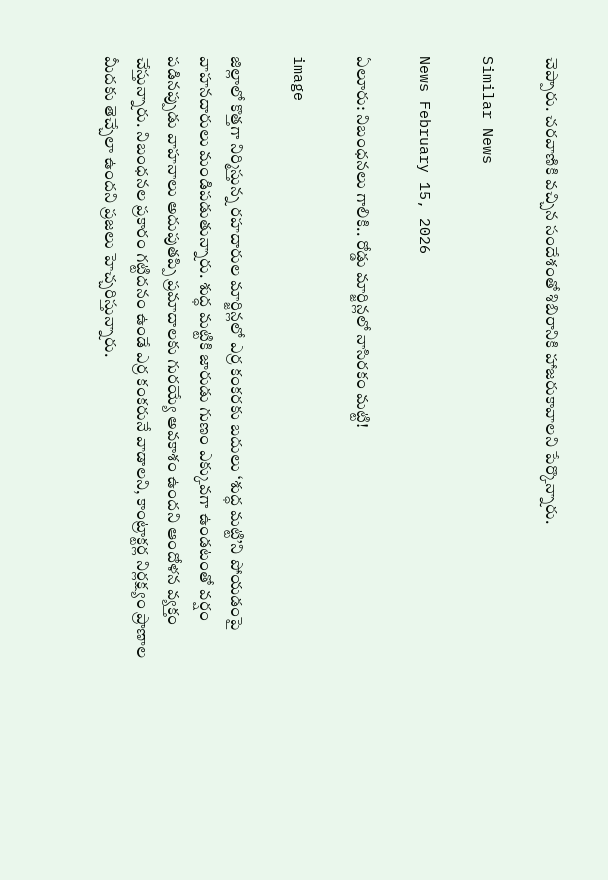చెప్పారు. చరవాణికి వచ్చిన సందేశంతో శిబిరానికి హాజరుకావాలని పేర్కొన్నారు.

Similar News

News February 15, 2026

ఏలూరు: నిబంధనలు గాలికి.. రోడ్డు మార్జిన్లలో నాసిరకం మట్టి!

image

జిల్లాలో కొత్తగా నిర్మిస్తున్న రహదారుల మార్జిన్లలో ఎర్ర కంకరకు బదులు ‘శుద్ధ మట్టి’ని పోయడంపై వాహనదారులు మండిపడుతున్నారు. శుద్ధ మట్టికి జారుడు గుణం ఎక్కువగా ఉండటంతో వర్షం పడినప్పుడు వాహనాలు అదుపుతప్పి ప్రమాదాలకు గురయ్యే అవకాశం ఉందని ఆందోళన వ్యక్తం చేస్తున్నారు. నిబంధనల ప్రకారం గట్టిదనం ఉండే ఎర్ర కంకరునే వాడాలని, కాంట్రాక్టర్ల నిర్లక్ష్యం ప్రాణాల మీదకు తెచ్చేలా ఉందని ప్రజలు హెచ్చరిస్తున్నారు.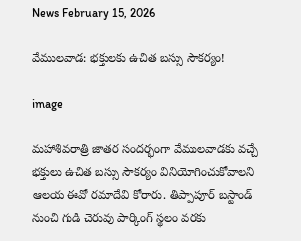News February 15, 2026

వేములవాడ: భక్తులకు ఉచిత బస్సు సౌకర్యం!

image

మహాశివరాత్రి జాతర సందర్భంగా వేములవాడకు వచ్చే భక్తులు ఉచిత బస్సు సౌకర్యం వినియోగించుకోవాలని ఆలయ ఈవో రమాదేవి కోరారు. తిప్పాపూర్ బస్టాండ్ నుంచి గుడి చెరువు పార్కింగ్ స్థలం వరకు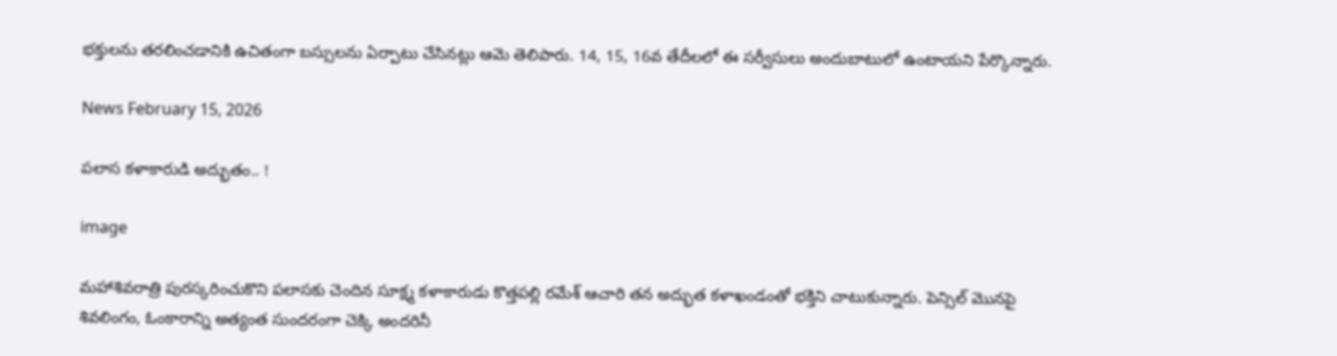భక్తులను తరలించడానికి ఉచితంగా బస్సులను ఏర్పాటు చేసినట్లు ఆమె తెలిపారు. 14, 15, 16వ తేదీలలో ఈ సర్వీసులు అందుబాటులో ఉంటాయని పేర్కొన్నారు.

News February 15, 2026

పలాస కళాకారుడి అద్భుతం.. !

image

మహాశివరాత్రి పురస్కరించుకొని పలాసకు చెందిన సూక్ష్మ కళాకారుడు కొత్తపల్లి రమేశ్ ఆచారి తన అద్భుత కళాఖండంతో భక్తిని చాటుకున్నారు. పెన్సిల్ మొనపై శివలింగం, ఓంకారాన్ని అత్యంత సుందరంగా చెక్కి అందరినీ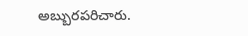అబ్బురపరిచారు.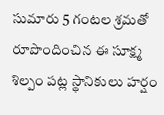సుమారు 5 గంటల శ్రమతో రూపొందించిన ఈ సూక్ష్మ శిల్పం పట్ల స్థానికులు హర్షం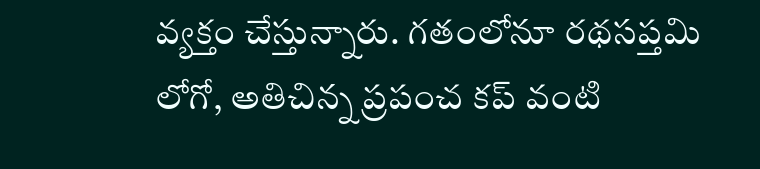వ్యక్తం చేస్తున్నారు. గతంలోనూ రథసప్తమి లోగో, అతిచిన్న ప్రపంచ కప్ వంటి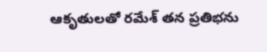ఆకృతులతో రమేశ్ తన ప్రతిభను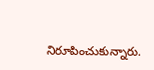నిరూపించుకున్నారు.